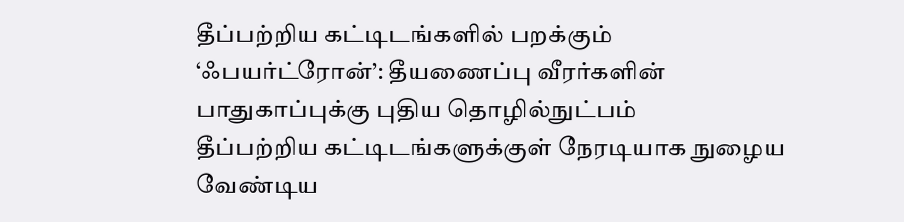தீப்பற்றிய கட்டிடங்களில் பறக்கும் ‘ஃபயர்ட்ரோன்’: தீயணைப்பு வீரர்களின் பாதுகாப்புக்கு புதிய தொழில்நுட்பம்
தீப்பற்றிய கட்டிடங்களுக்குள் நேரடியாக நுழைய வேண்டிய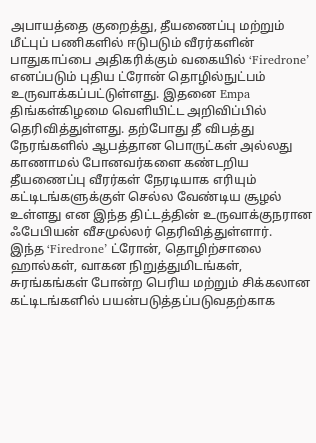அபாயத்தை குறைத்து, தீயணைப்பு மற்றும் மீட்புப் பணிகளில் ஈடுபடும் வீரர்களின் பாதுகாப்பை அதிகரிக்கும் வகையில் ‘Firedrone’ எனப்படும் புதிய ட்ரோன் தொழில்நுட்பம் உருவாக்கப்பட்டுள்ளது. இதனை Empa திங்கள்கிழமை வெளியிட்ட அறிவிப்பில் தெரிவித்துள்ளது. தற்போது தீ விபத்து நேரங்களில் ஆபத்தான பொருட்கள் அல்லது காணாமல் போனவர்களை கண்டறிய தீயணைப்பு வீரர்கள் நேரடியாக எரியும் கட்டிடங்களுக்குள் செல்ல வேண்டிய சூழல் உள்ளது என இந்த திட்டத்தின் உருவாக்குநரான ஃபேபியன் வீசமுல்லர் தெரிவித்துள்ளார்.
இந்த ‘Firedrone’ ட்ரோன், தொழிற்சாலை ஹால்கள், வாகன நிறுத்துமிடங்கள், சுரங்கங்கள் போன்ற பெரிய மற்றும் சிக்கலான கட்டிடங்களில் பயன்படுத்தப்படுவதற்காக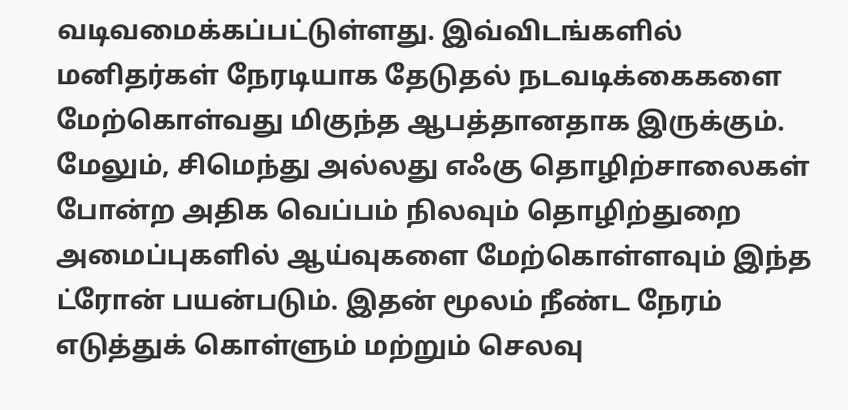வடிவமைக்கப்பட்டுள்ளது. இவ்விடங்களில் மனிதர்கள் நேரடியாக தேடுதல் நடவடிக்கைகளை மேற்கொள்வது மிகுந்த ஆபத்தானதாக இருக்கும். மேலும், சிமெந்து அல்லது எஃகு தொழிற்சாலைகள் போன்ற அதிக வெப்பம் நிலவும் தொழிற்துறை அமைப்புகளில் ஆய்வுகளை மேற்கொள்ளவும் இந்த ட்ரோன் பயன்படும். இதன் மூலம் நீண்ட நேரம் எடுத்துக் கொள்ளும் மற்றும் செலவு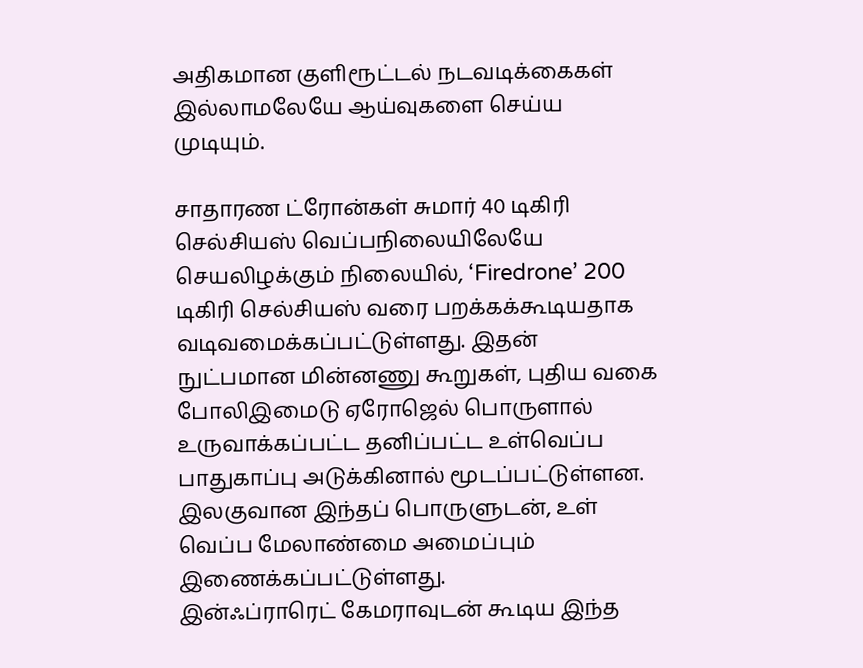அதிகமான குளிரூட்டல் நடவடிக்கைகள் இல்லாமலேயே ஆய்வுகளை செய்ய முடியும்.

சாதாரண ட்ரோன்கள் சுமார் 40 டிகிரி செல்சியஸ் வெப்பநிலையிலேயே செயலிழக்கும் நிலையில், ‘Firedrone’ 200 டிகிரி செல்சியஸ் வரை பறக்கக்கூடியதாக வடிவமைக்கப்பட்டுள்ளது. இதன் நுட்பமான மின்னணு கூறுகள், புதிய வகை போலிஇமைடு ஏரோஜெல் பொருளால் உருவாக்கப்பட்ட தனிப்பட்ட உள்வெப்ப பாதுகாப்பு அடுக்கினால் மூடப்பட்டுள்ளன. இலகுவான இந்தப் பொருளுடன், உள் வெப்ப மேலாண்மை அமைப்பும் இணைக்கப்பட்டுள்ளது.
இன்ஃப்ராரெட் கேமராவுடன் கூடிய இந்த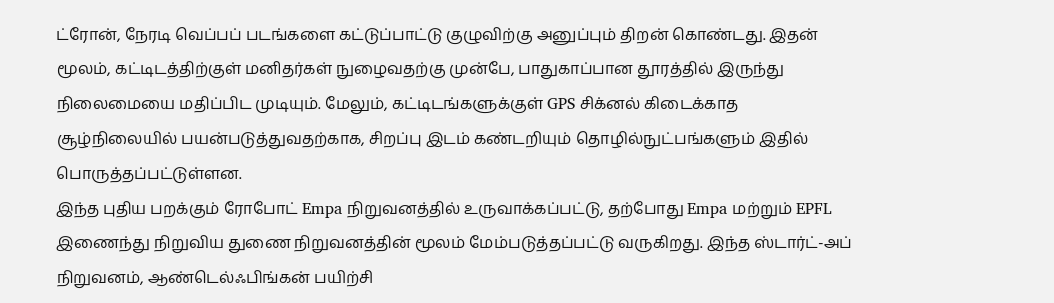ட்ரோன், நேரடி வெப்பப் படங்களை கட்டுப்பாட்டு குழுவிற்கு அனுப்பும் திறன் கொண்டது. இதன் மூலம், கட்டிடத்திற்குள் மனிதர்கள் நுழைவதற்கு முன்பே, பாதுகாப்பான தூரத்தில் இருந்து நிலைமையை மதிப்பிட முடியும். மேலும், கட்டிடங்களுக்குள் GPS சிக்னல் கிடைக்காத சூழ்நிலையில் பயன்படுத்துவதற்காக, சிறப்பு இடம் கண்டறியும் தொழில்நுட்பங்களும் இதில் பொருத்தப்பட்டுள்ளன.
இந்த புதிய பறக்கும் ரோபோட் Empa நிறுவனத்தில் உருவாக்கப்பட்டு, தற்போது Empa மற்றும் EPFL இணைந்து நிறுவிய துணை நிறுவனத்தின் மூலம் மேம்படுத்தப்பட்டு வருகிறது. இந்த ஸ்டார்ட்-அப் நிறுவனம், ஆண்டெல்ஃபிங்கன் பயிற்சி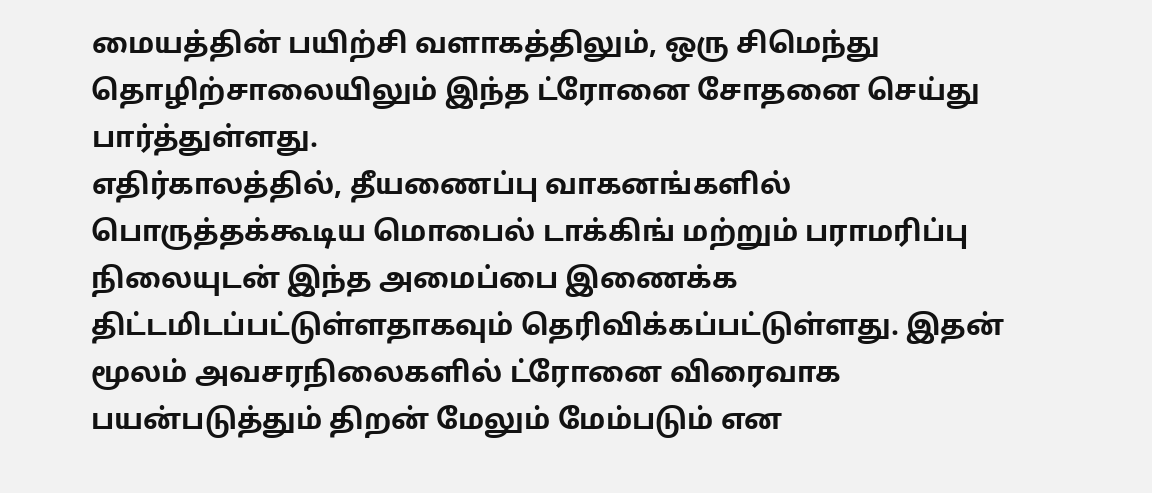மையத்தின் பயிற்சி வளாகத்திலும், ஒரு சிமெந்து தொழிற்சாலையிலும் இந்த ட்ரோனை சோதனை செய்து பார்த்துள்ளது.
எதிர்காலத்தில், தீயணைப்பு வாகனங்களில் பொருத்தக்கூடிய மொபைல் டாக்கிங் மற்றும் பராமரிப்பு நிலையுடன் இந்த அமைப்பை இணைக்க திட்டமிடப்பட்டுள்ளதாகவும் தெரிவிக்கப்பட்டுள்ளது. இதன் மூலம் அவசரநிலைகளில் ட்ரோனை விரைவாக பயன்படுத்தும் திறன் மேலும் மேம்படும் என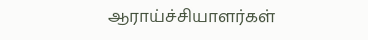ஆராய்ச்சியாளர்கள்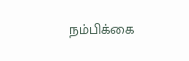நம்பிக்கை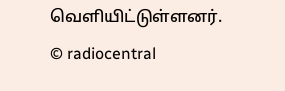வெளியிட்டுள்ளனர்.
© radiocentral